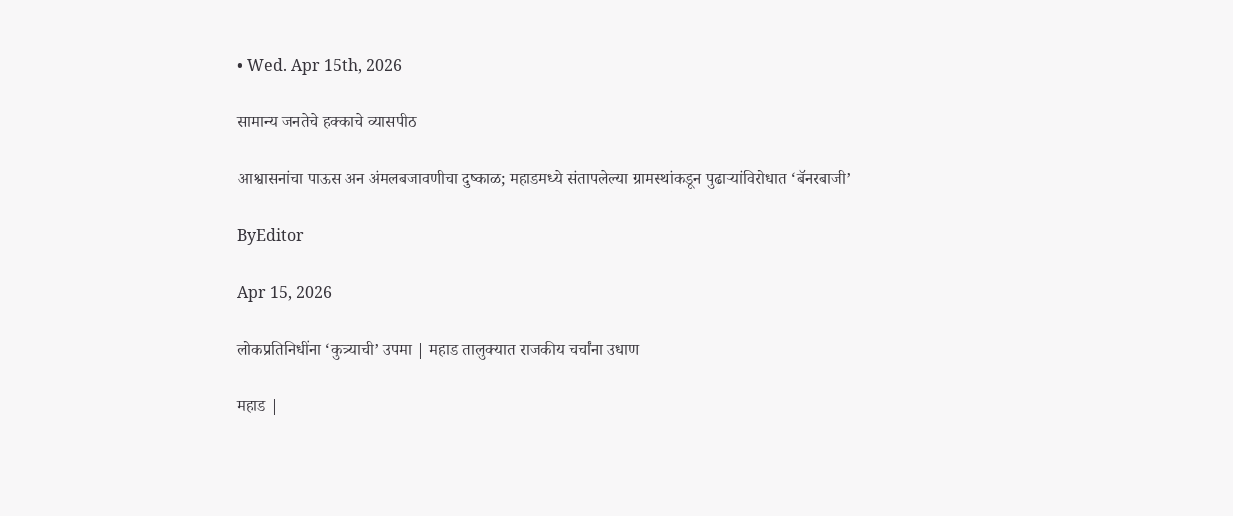• Wed. Apr 15th, 2026

सामान्य जनतेचे हक्काचे व्यासपीठ

आश्वासनांचा पाऊस अन अंमलबजावणीचा दुष्काळ; महाडमध्ये संतापलेल्या ग्रामस्थांकडून पुढाऱ्यांविरोधात ‘बॅनरबाजी’

ByEditor

Apr 15, 2026

लोकप्रतिनिधींना ‘कुत्र्याची’ उपमा | महाड तालुक्यात राजकीय चर्चांना उधाण

महाड |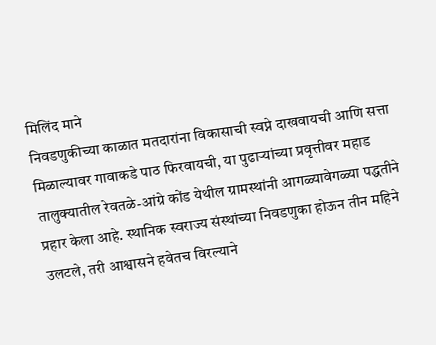मिलिंद माने
निवडणुकीच्या काळात मतदारांना विकासाची स्वप्ने दाखवायची आणि सत्ता मिळाल्यावर गावाकडे पाठ फिरवायची, या पुढाऱ्यांच्या प्रवृत्तीवर महाड तालुक्यातील रेवतळे-आंग्रे कोंड येथील ग्रामस्थांनी आगळ्यावेगळ्या पद्धतीने प्रहार केला आहे. स्थानिक स्वराज्य संस्थांच्या निवडणुका होऊन तीन महिने उलटले, तरी आश्वासने हवेतच विरल्याने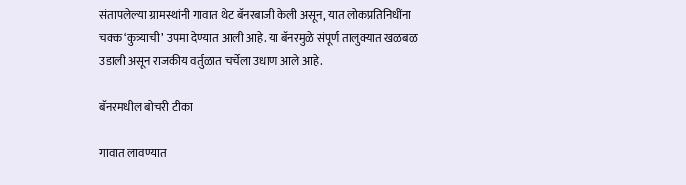संतापलेल्या ग्रामस्थांनी गावात थेट बॅनरबाजी केली असून, यात लोकप्रतिनिधींना चक्क ‘कुत्र्याची’ उपमा देण्यात आली आहे. या बॅनरमुळे संपूर्ण तालुक्यात खळबळ उडाली असून राजकीय वर्तुळात चर्चेला उधाण आले आहे.

बॅनरमधील बोचरी टीका

गावात लावण्यात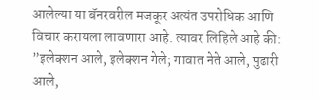आलेल्या या बॅनरवरील मजकूर अत्यंत उपरोधिक आणि विचार करायला लावणारा आहे. त्यावर लिहिले आहे की:
”इलेक्शन आले, इलेक्शन गेले; गावात नेते आले, पुढारी आले,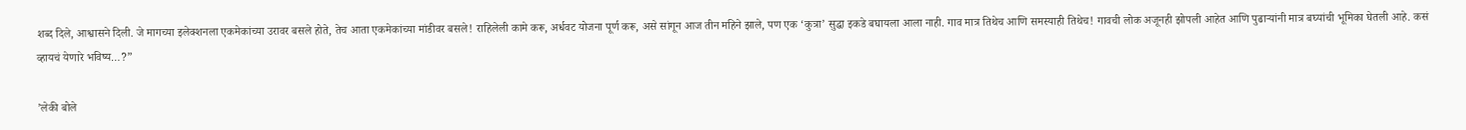शब्द दिले, आश्वासने दिली. जे मागच्या इलेक्शनला एकमेकांच्या उरावर बसले होते, तेच आता एकमेकांच्या मांडीवर बसले! राहिलेली कामे करू, अर्धवट योजना पूर्ण करू, असे सांगून आज तीन महिने झाले, पण एक ‘कुत्रा’ सुद्धा इकडे बघायला आला नाही. गाव मात्र तिथेच आणि समस्याही तिथेच! गावची लोक अजूनही झोपली आहेत आणि पुढाऱ्यांनी मात्र बघ्यांची भूमिका घेतली आहे. कसं व्हायचं येणारे भविष्य…?”

’लेकी बोले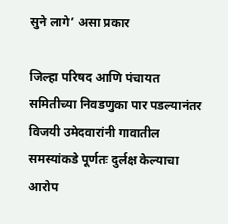सुने लागे’ असा प्रकार

जिल्हा परिषद आणि पंचायत समितीच्या निवडणुका पार पडल्यानंतर विजयी उमेदवारांनी गावातील समस्यांकडे पूर्णतः दुर्लक्ष केल्याचा आरोप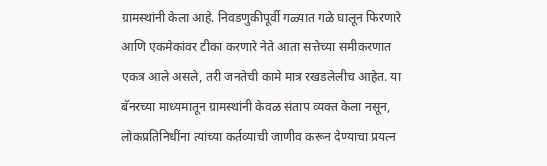ग्रामस्थांनी केला आहे. निवडणुकीपूर्वी गळ्यात गळे घालून फिरणारे आणि एकमेकांवर टीका करणारे नेते आता सत्तेच्या समीकरणात एकत्र आले असले, तरी जनतेची कामे मात्र रखडलेलीच आहेत. या बॅनरच्या माध्यमातून ग्रामस्थांनी केवळ संताप व्यक्त केला नसून, लोकप्रतिनिधींना त्यांच्या कर्तव्याची जाणीव करून देण्याचा प्रयत्न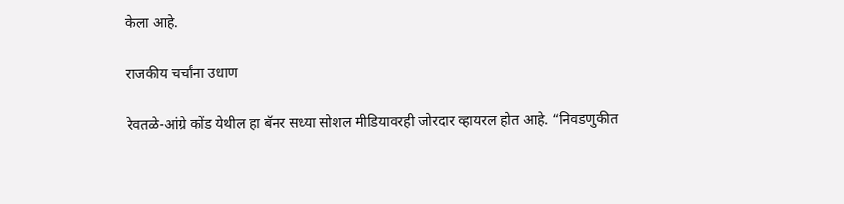केला आहे.

राजकीय चर्चांना उधाण

रेवतळे-आंग्रे कोंड येथील हा बॅनर सध्या सोशल मीडियावरही जोरदार व्हायरल होत आहे. “निवडणुकीत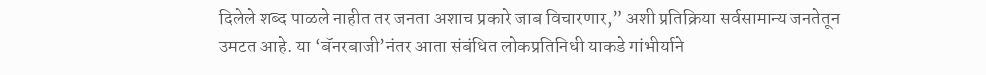दिलेले शब्द पाळले नाहीत तर जनता अशाच प्रकारे जाब विचारणार,” अशी प्रतिक्रिया सर्वसामान्य जनतेतून उमटत आहे. या ‘बॅनरबाजी’नंतर आता संबंधित लोकप्रतिनिधी याकडे गांभीर्याने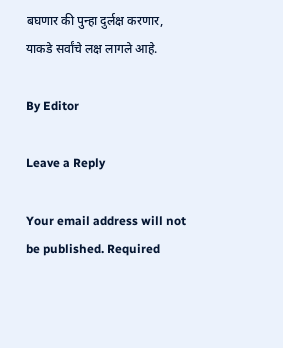बघणार की पुन्हा दुर्लक्ष करणार, याकडे सर्वांचे लक्ष लागले आहे.

By Editor

Leave a Reply

Your email address will not be published. Required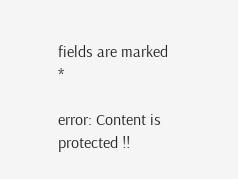fields are marked *

error: Content is protected !!